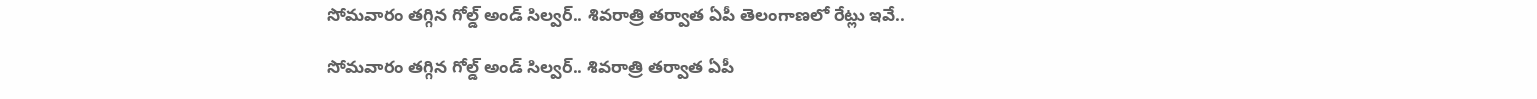సోమవారం తగ్గిన గోల్డ్ అండ్ సిల్వర్.. శివరాత్రి తర్వాత ఏపీ తెలంగాణలో రేట్లు ఇవే..

సోమవారం తగ్గిన గోల్డ్ అండ్ సిల్వర్.. శివరాత్రి తర్వాత ఏపీ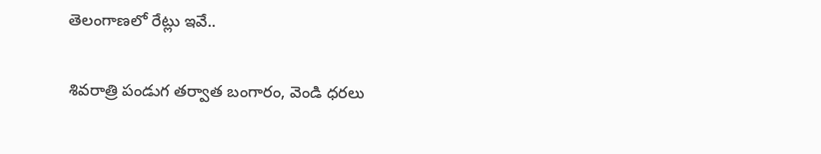తెలంగాణలో రేట్లు ఇవే..

శివరాత్రి పండుగ తర్వాత బంగారం, వెండి ధరలు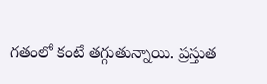గతంలో కంటే తగ్గుతున్నాయి. ప్రస్తుత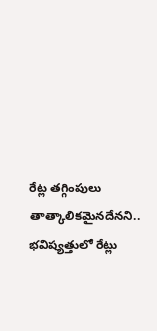రేట్ల తగ్గింపులు తాత్కాలికమైనదేనని.. భవిష్యత్తులో రేట్లు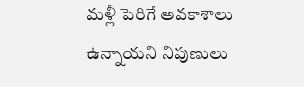మళ్లీ పెరిగే అవకాశాలు ఉన్నాయని నిపుణులు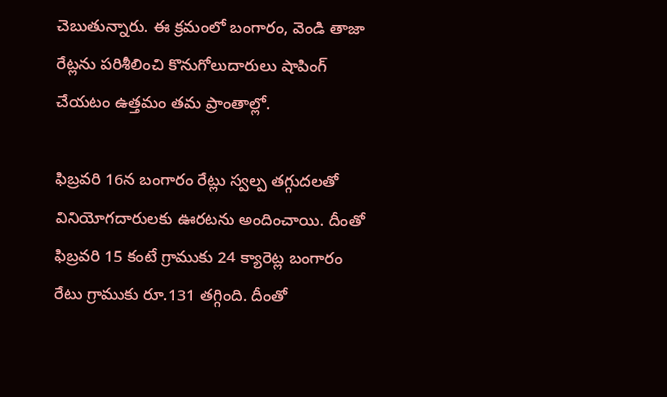చెబుతున్నారు. ఈ క్రమంలో బంగారం, వెండి తాజా రేట్లను పరిశీలించి కొనుగోలుదారులు షాపింగ్ చేయటం ఉత్తమం తమ ప్రాంతాల్లో.

ఫిబ్రవరి 16న బంగారం రేట్లు స్వల్ప తగ్గుదలతో వినియోగదారులకు ఊరటను అందించాయి. దీంతో ఫిబ్రవరి 15 కంటే గ్రాముకు 24 క్యారెట్ల బంగారం రేటు గ్రాముకు రూ.131 తగ్గింది. దీంతో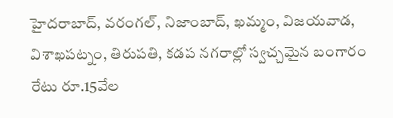హైదరాబాద్, వరంగల్, నిజాంబాద్, ఖమ్మం, విజయవాడ, విశాఖపట్నం, తిరుపతి, కడప నగరాల్లో స్వచ్చమైన బంగారం రేటు రూ.15వేల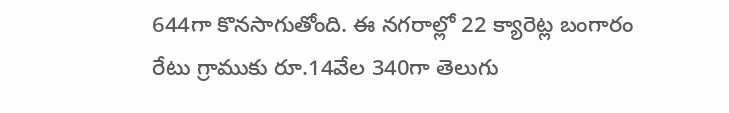644గా కొనసాగుతోంది. ఈ నగరాల్లో 22 క్యారెట్ల బంగారం రేటు గ్రాముకు రూ.14వేల 340గా తెలుగు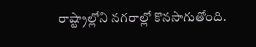రాష్ట్రాల్లోని నగరాల్లో కొనసాగుతోంది.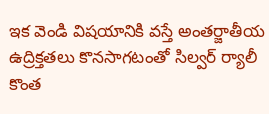ఇక వెండి విషయానికి వస్తే అంతర్జాతీయ ఉద్రిక్తతలు కొనసాగటంతో సిల్వర్ ర్యాలీ కొంత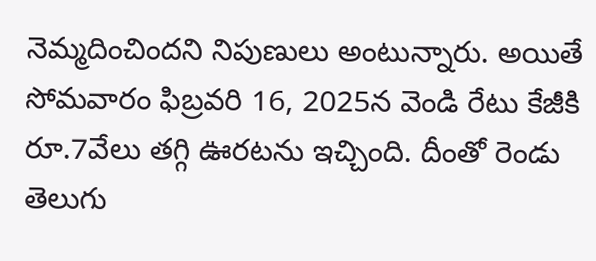నెమ్మదించిందని నిపుణులు అంటున్నారు. అయితే సోమవారం ఫిబ్రవరి 16, 2025న వెండి రేటు కేజీకి రూ.7వేలు తగ్గి ఊరటను ఇచ్చింది. దీంతో రెండు తెలుగు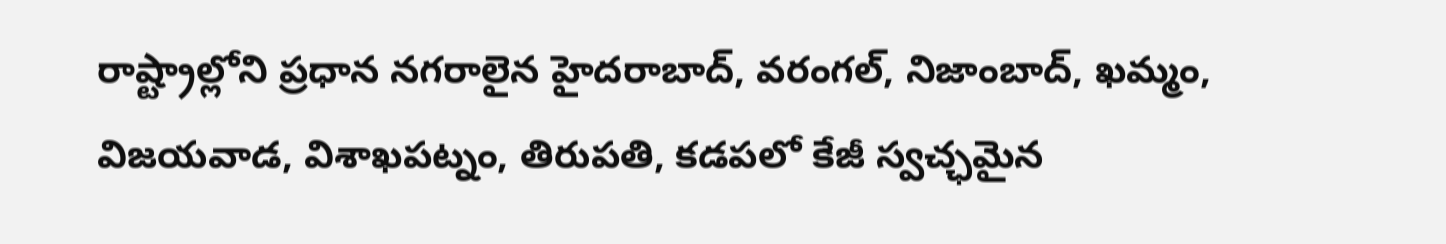రాష్ట్రాల్లోని ప్రధాన నగరాలైన హైదరాబాద్, వరంగల్, నిజాంబాద్, ఖమ్మం, విజయవాడ, విశాఖపట్నం, తిరుపతి, కడపలో కేజీ స్వచ్ఛమైన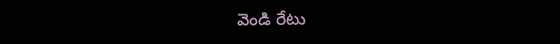వెండి రేటు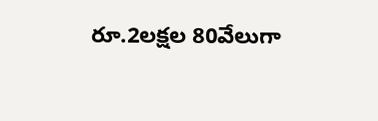రూ.2లక్షల 80వేలుగా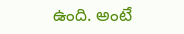ఉంది. అంటే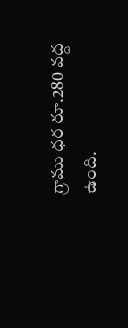గ్రాము ధర రూ.280 వద్ద ఉంది.